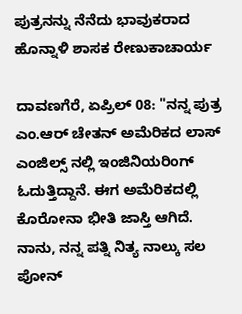ಪುತ್ರನನ್ನು ನೆನೆದು ಭಾವುಕರಾದ ಹೊನ್ನಾಳಿ ಶಾಸಕ ರೇಣುಕಾಚಾರ್ಯ

ದಾವಣಗೆರೆ, ಏಪ್ರಿಲ್ 08: "ನನ್ನ ಪುತ್ರ ಎಂ.ಆರ್ ಚೇತನ್ ಅಮೆರಿಕದ ಲಾಸ್ ಎಂಜಿಲ್ಸ್ ನಲ್ಲಿ ಇಂಜಿನಿಯರಿಂಗ್ ಓದುತ್ತಿದ್ದಾನೆ. ಈಗ ಅಮೆರಿಕದಲ್ಲಿ‌ ಕೊರೋನಾ ಭೀತಿ ಜಾಸ್ತಿ ಆಗಿದೆ. ನಾನು, ನನ್ನ ಪತ್ನಿ ನಿತ್ಯ ನಾಲ್ಕು ಸಲ ಪೋನ್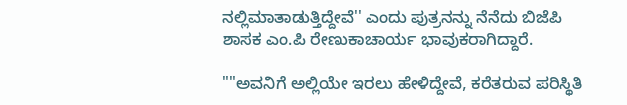ನಲ್ಲಿ‌ಮಾತಾಡುತ್ತಿದ್ದೇವೆ'' ಎಂದು ಪುತ್ರನನ್ನು ನೆನೆದು ಬಿಜೆಪಿ ಶಾಸಕ ಎಂ.ಪಿ ರೇಣುಕಾಚಾರ್ಯ ಭಾವುಕರಾಗಿದ್ದಾರೆ.

""ಅವನಿಗೆ ಅಲ್ಲಿಯೇ ಇರಲು ಹೇಳಿದ್ದೇವೆ, ಕರೆತರುವ ಪರಿಸ್ಥಿತಿ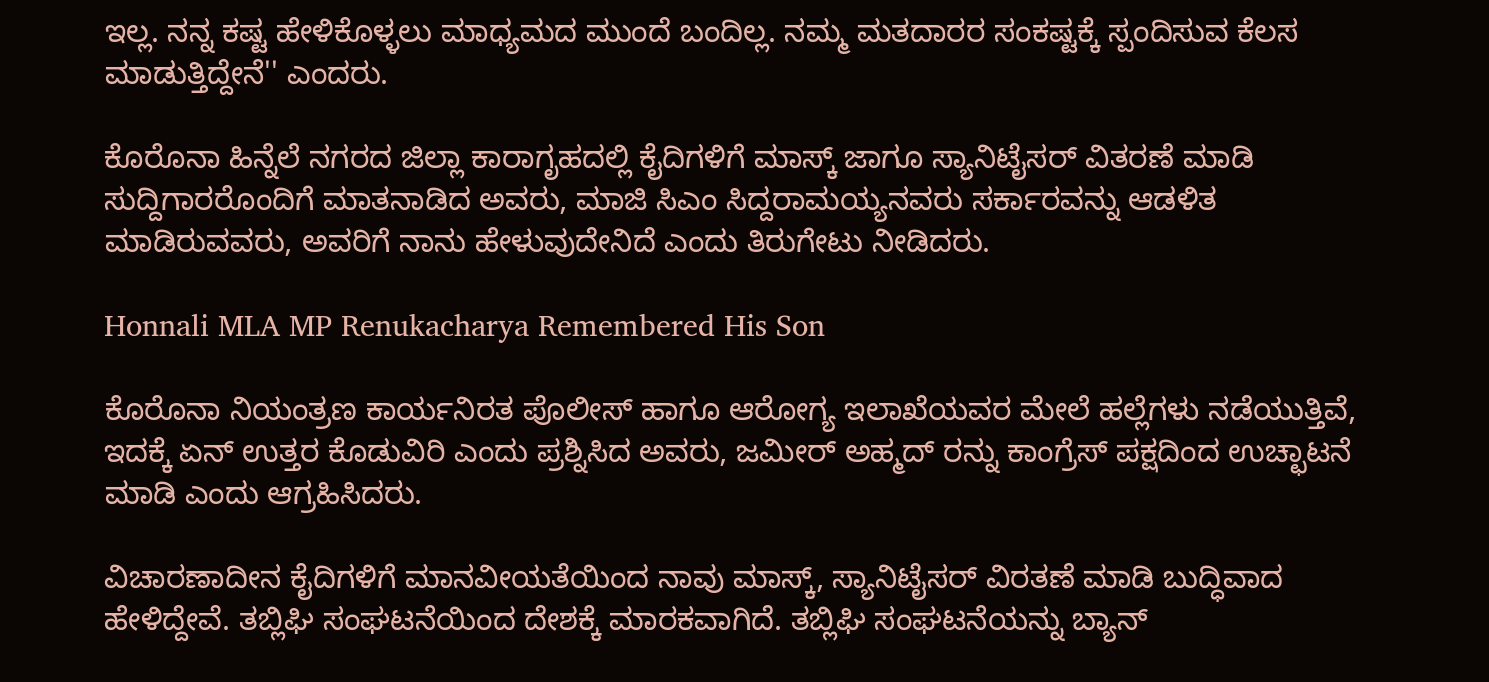ಇಲ್ಲ. ನನ್ನ ಕಷ್ಟ ಹೇಳಿಕೊಳ್ಳಲು ಮಾಧ್ಯಮದ ಮುಂದೆ ಬಂದಿಲ್ಲ. ನಮ್ಮ ಮತದಾರರ ಸಂಕಷ್ಟಕ್ಕೆ ಸ್ಪಂದಿಸುವ ಕೆಲಸ ಮಾಡುತ್ತಿದ್ದೇನೆ'' ಎಂದರು.

ಕೊರೊನಾ ಹಿನ್ನೆಲೆ ನಗರದ ಜಿಲ್ಲಾ ಕಾರಾಗೃಹದಲ್ಲಿ ಕೈದಿಗಳಿಗೆ ಮಾಸ್ಕ್ ಜಾಗೂ ಸ್ಯಾನಿಟೈಸರ್ ವಿತರಣೆ ಮಾಡಿ ಸುದ್ದಿಗಾರರೊಂದಿಗೆ ಮಾತನಾಡಿದ ಅವರು, ಮಾಜಿ ಸಿಎಂ ಸಿದ್ದರಾಮಯ್ಯನವರು ಸರ್ಕಾರವನ್ನು ಆಡಳಿತ ಮಾಡಿರುವವರು, ಅವರಿಗೆ ನಾನು ಹೇಳುವುದೇನಿದೆ ಎಂದು ತಿರುಗೇಟು ನೀಡಿದರು.

Honnali MLA MP Renukacharya Remembered His Son

ಕೊರೊನಾ ನಿಯಂತ್ರಣ ಕಾರ್ಯನಿರತ ಪೊಲೀಸ್ ಹಾಗೂ ಆರೋಗ್ಯ ಇಲಾಖೆಯವರ ಮೇಲೆ ಹಲ್ಲೆಗಳು ನಡೆಯುತ್ತಿವೆ, ಇದಕ್ಕೆ ಏನ್ ಉತ್ತರ ಕೊಡುವಿರಿ ಎಂದು ಪ್ರಶ್ನಿಸಿದ ಅವರು, ಜಮೀರ್ ಅಹ್ಮದ್ ರನ್ನು ಕಾಂಗ್ರೆಸ್ ಪಕ್ಷದಿಂದ ಉಚ್ಛಾಟನೆ ಮಾಡಿ ಎಂದು ಆಗ್ರಹಿಸಿದರು.

ವಿಚಾರಣಾದೀನ ಕೈದಿಗಳಿಗೆ ಮಾನವೀಯತೆಯಿಂದ ನಾವು ಮಾಸ್ಕ್, ಸ್ಯಾನಿಟೈಸರ್ ವಿರತಣೆ ಮಾಡಿ ಬುದ್ಧಿವಾದ ಹೇಳಿದ್ದೇವೆ. ತಬ್ಲಿಘಿ ಸಂಘಟನೆಯಿಂದ ದೇಶಕ್ಕೆ ಮಾರಕವಾಗಿದೆ. ತಬ್ಲಿಘಿ ಸಂಘಟನೆಯನ್ನು ಬ್ಯಾನ್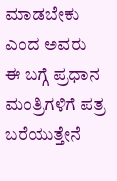ಮಾಡಬೇಕು ಎಂದ ಅವರು ಈ ಬಗ್ಗೆ ಪ್ರಧಾನ ಮಂತ್ರಿಗಳಿಗೆ ಪತ್ರ ಬರೆಯುತ್ತೇನೆ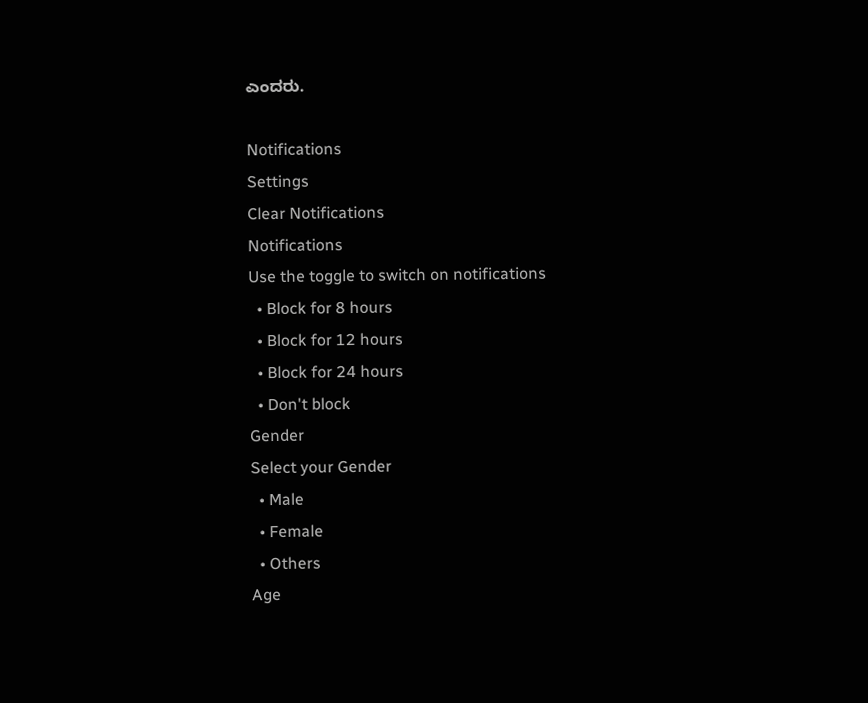ಎಂದರು.

Notifications
Settings
Clear Notifications
Notifications
Use the toggle to switch on notifications
  • Block for 8 hours
  • Block for 12 hours
  • Block for 24 hours
  • Don't block
Gender
Select your Gender
  • Male
  • Female
  • Others
Age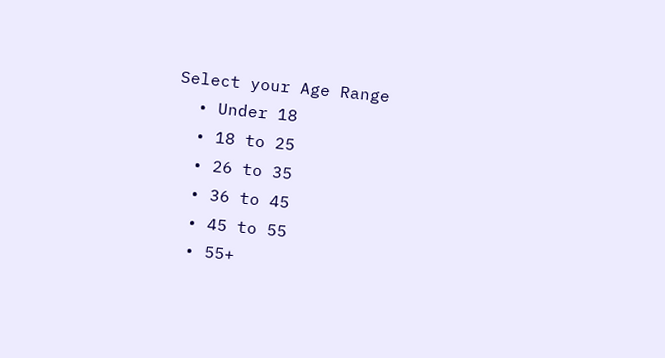Select your Age Range
  • Under 18
  • 18 to 25
  • 26 to 35
  • 36 to 45
  • 45 to 55
  • 55+